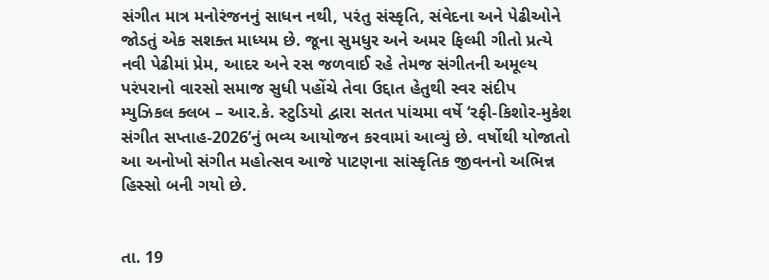સંગીત માત્ર મનોરંજનનું સાધન નથી, પરંતુ સંસ્કૃતિ, સંવેદના અને પેઢીઓને જોડતું એક સશક્ત માધ્યમ છે. જૂના સુમધુર અને અમર ફિલ્મી ગીતો પ્રત્યે નવી પેઢીમાં પ્રેમ, આદર અને રસ જળવાઈ રહે તેમજ સંગીતની અમૂલ્ય પરંપરાનો વારસો સમાજ સુધી પહોંચે તેવા ઉદ્દાત હેતુથી સ્વર સંદીપ મ્યુઝિકલ ક્લબ – આર.કે. સ્ટુડિયો દ્વારા સતત પાંચમા વર્ષે ‘રફી-કિશોર-મુકેશ સંગીત સપ્તાહ-2026’નું ભવ્ય આયોજન કરવામાં આવ્યું છે. વર્ષોથી યોજાતો આ અનોખો સંગીત મહોત્સવ આજે પાટણના સાંસ્કૃતિક જીવનનો અભિન્ન હિસ્સો બની ગયો છે.


તા. 19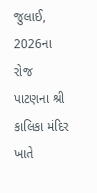જુલાઈ, 2026ના રોજ પાટણના શ્રી કાલિકા મંદિર ખાતે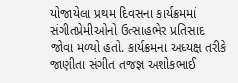યોજાયેલા પ્રથમ દિવસના કાર્યક્રમમાં સંગીતપ્રેમીઓનો ઉત્સાહભેર પ્રતિસાદ જોવા મળ્યો હતો. કાર્યક્રમના અધ્યક્ષ તરીકે જાણીતા સંગીત તજજ્ઞ અશોકભાઈ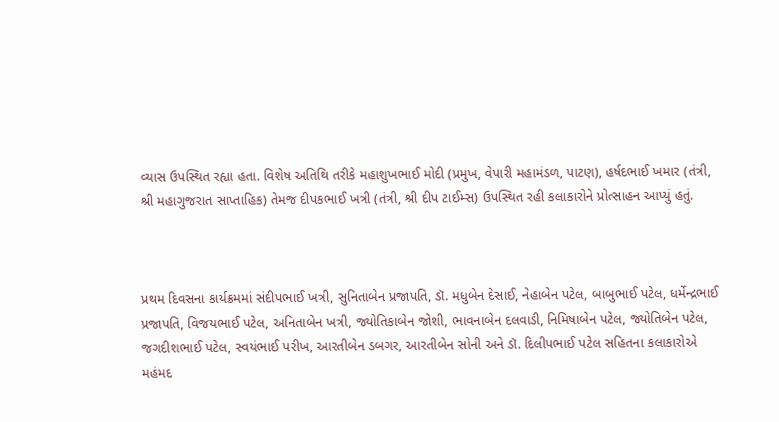વ્યાસ ઉપસ્થિત રહ્યા હતા. વિશેષ અતિથિ તરીકે મહાશુખભાઈ મોદી (પ્રમુખ, વેપારી મહામંડળ, પાટણ), હર્ષદભાઈ ખમાર (તંત્રી, શ્રી મહાગુજરાત સાપ્તાહિક) તેમજ દીપકભાઈ ખત્રી (તંત્રી, શ્રી દીપ ટાઈમ્સ) ઉપસ્થિત રહી કલાકારોને પ્રોત્સાહન આપ્યું હતું.



પ્રથમ દિવસના કાર્યક્રમમાં સંદીપભાઈ ખત્રી, સુનિતાબેન પ્રજાપતિ, ડૉ. મધુબેન દેસાઈ, નેહાબેન પટેલ, બાબુભાઈ પટેલ, ધર્મેન્દ્રભાઈ પ્રજાપતિ, વિજયભાઈ પટેલ, અનિતાબેન ખત્રી, જ્યોતિકાબેન જોશી, ભાવનાબેન દલવાડી, નિમિષાબેન પટેલ, જ્યોતિબેન પટેલ, જગદીશભાઈ પટેલ, સ્વયંભાઈ પરીખ, આરતીબેન ડબગર, આરતીબેન સોની અને ડૉ. દિલીપભાઈ પટેલ સહિતના કલાકારોએ મહંમદ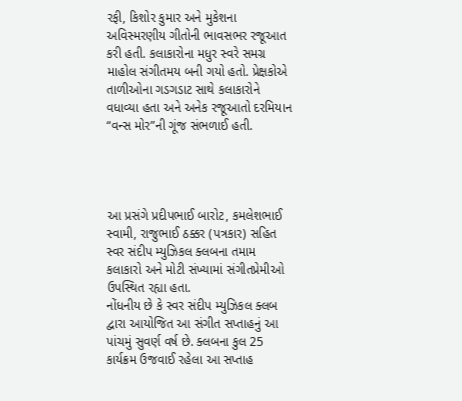રફી, કિશોર કુમાર અને મુકેશના અવિસ્મરણીય ગીતોની ભાવસભર રજૂઆત કરી હતી. કલાકારોના મધુર સ્વરે સમગ્ર માહોલ સંગીતમય બની ગયો હતો. પ્રેક્ષકોએ તાળીઓના ગડગડાટ સાથે કલાકારોને વધાવ્યા હતા અને અનેક રજૂઆતો દરમિયાન “વન્સ મોર”ની ગૂંજ સંભળાઈ હતી.




આ પ્રસંગે પ્રદીપભાઈ બારોટ, કમલેશભાઈ સ્વામી, રાજુભાઈ ઠક્કર (પત્રકાર) સહિત સ્વર સંદીપ મ્યુઝિકલ ક્લબના તમામ કલાકારો અને મોટી સંખ્યામાં સંગીતપ્રેમીઓ ઉપસ્થિત રહ્યા હતા.
નોંધનીય છે કે સ્વર સંદીપ મ્યુઝિકલ ક્લબ દ્વારા આયોજિત આ સંગીત સપ્તાહનું આ પાંચમું સુવર્ણ વર્ષ છે. ક્લબના કુલ 25 કાર્યક્રમ ઉજવાઈ રહેલા આ સપ્તાહ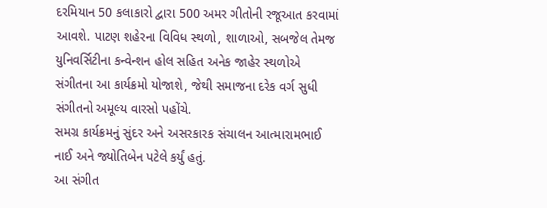દરમિયાન 50 કલાકારો દ્વારા 500 અમર ગીતોની રજૂઆત કરવામાં આવશે. પાટણ શહેરના વિવિધ સ્થળો, શાળાઓ, સબજેલ તેમજ યુનિવર્સિટીના કન્વેન્શન હોલ સહિત અનેક જાહેર સ્થળોએ સંગીતના આ કાર્યક્રમો યોજાશે, જેથી સમાજના દરેક વર્ગ સુધી સંગીતનો અમૂલ્ય વારસો પહોંચે.
સમગ્ર કાર્યક્રમનું સુંદર અને અસરકારક સંચાલન આત્મારામભાઈ નાઈ અને જ્યોતિબેન પટેલે કર્યું હતું.
આ સંગીત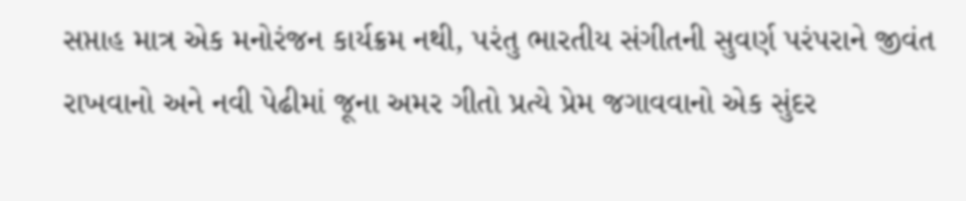સપ્તાહ માત્ર એક મનોરંજન કાર્યક્રમ નથી, પરંતુ ભારતીય સંગીતની સુવર્ણ પરંપરાને જીવંત રાખવાનો અને નવી પેઢીમાં જૂના અમર ગીતો પ્રત્યે પ્રેમ જગાવવાનો એક સુંદર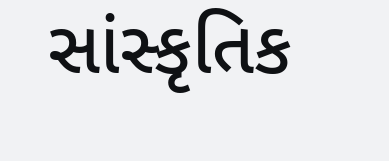સાંસ્કૃતિક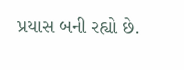પ્રયાસ બની રહ્યો છે.